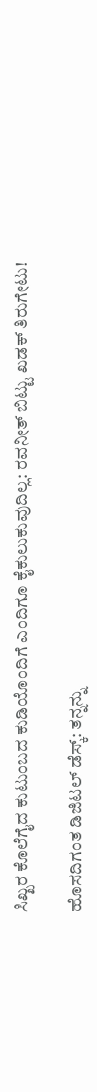ಸಿಖ್ಖರ ಕೊಲೆಗೈದ ಕುಟುಂಬದ ಕುಡಿಯೊಂದಿಗೆ ಎಂದಿಗೂ ಕೈಕುಲುಕುವುದಿಲ್ಲ: ರವನೀತ್ ಬಿಟ್ಟು ಖಡಕ್ ತಿರುಗೇಟು!

ಹೊಸದಿಗಂತ ಡಿಜಿಟಲ್ ಡೆಸ್ಕ್: ತನ್ನನ್ನು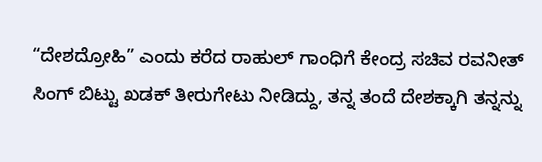“ದೇಶದ್ರೋಹಿ” ಎಂದು ಕರೆದ ರಾಹುಲ್ ಗಾಂಧಿಗೆ ಕೇಂದ್ರ ಸಚಿವ ರವನೀತ್ ಸಿಂಗ್ ಬಿಟ್ಟು ಖಡಕ್ ತೀರುಗೇಟು ನೀಡಿದ್ದು, ತನ್ನ ತಂದೆ ದೇಶಕ್ಕಾಗಿ ತನ್ನನ್ನು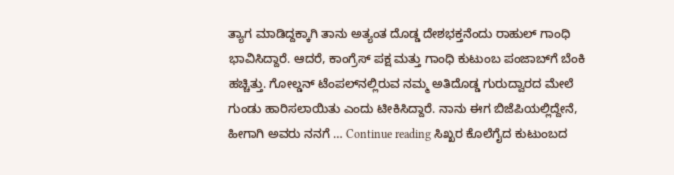ತ್ಯಾಗ ಮಾಡಿದ್ದಕ್ಕಾಗಿ ತಾನು ಅತ್ಯಂತ ದೊಡ್ಡ ದೇಶಭಕ್ತನೆಂದು ರಾಹುಲ್ ಗಾಂಧಿ ಭಾವಿಸಿದ್ದಾರೆ. ಆದರೆ, ಕಾಂಗ್ರೆಸ್ ಪಕ್ಷ ಮತ್ತು ಗಾಂಧಿ ಕುಟುಂಬ ಪಂಜಾಬ್‌ಗೆ ಬೆಂಕಿ ಹಚ್ಚಿತ್ತು. ಗೋಲ್ಡನ್ ಟೆಂಪಲ್‌ನಲ್ಲಿರುವ ನಮ್ಮ ಅತಿದೊಡ್ಡ ಗುರುದ್ವಾರದ ಮೇಲೆ ಗುಂಡು ಹಾರಿಸಲಾಯಿತು ಎಂದು ಟೀಕಿಸಿದ್ದಾರೆ. ನಾನು ಈಗ ಬಿಜೆಪಿಯಲ್ಲಿದ್ದೇನೆ, ಹೀಗಾಗಿ ಅವರು ನನಗೆ … Continue reading ಸಿಖ್ಖರ ಕೊಲೆಗೈದ ಕುಟುಂಬದ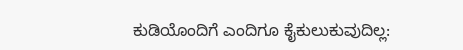ಕುಡಿಯೊಂದಿಗೆ ಎಂದಿಗೂ ಕೈಕುಲುಕುವುದಿಲ್ಲ: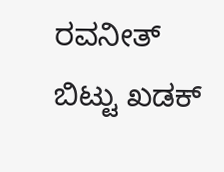ರವನೀತ್ ಬಿಟ್ಟು ಖಡಕ್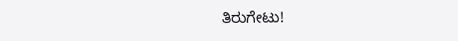ತಿರುಗೇಟು!